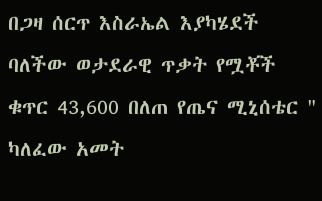በጋዛ ሰርጥ እስራኤል እያካሄደች ባለችው ወታደራዊ ጥቃት የሟቾች ቁጥር 43,600 በለጠ የጤና ሚኒሰቴር " ካለፈው አመት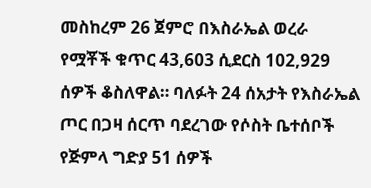መስከረም 26 ጀምሮ በእስራኤል ወረራ የሟቾች ቁጥር 43,603 ሲደርስ 102,929 ሰዎች ቆስለዋል። ባለፉት 24 ሰአታት የእስራኤል ጦር በጋዛ ሰርጥ ባደረገው የሶስት ቤተሰቦች የጅምላ ግድያ 51 ሰዎች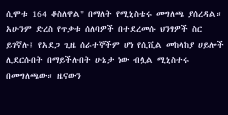ሲሞቱ 164 ቆስለዋል" በማለት የሚኒስቴሩ መግለጫ ያሰረዳል። አሁንም ድረስ የጥቃቱ ሰለባዎች በተደረመሱ ህንፃዎች ስር ይገኛሉ፤ የአደጋ ጊዜ ሰራተኞችም ሆነ የሲቪል መከላከያ ሀይሎች ሊደርሱበት በማይችሉበት ሁኔታ ነው ብሏል ሚኒስተሩ በመግለጫው። ዜናውን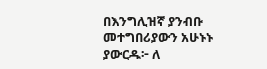በእንግሊዝኛ ያንብቡ መተግበሪያውን አሁኑኑ ያውርዱ፦ ለ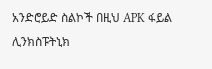አንድሮይድ ስልኮች በዚህ APK ፋይል ሊንክስፑትኒክ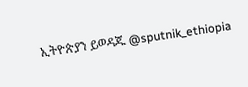ኢትዮጵያን ይወዳጁ @sputnik_ethiopia